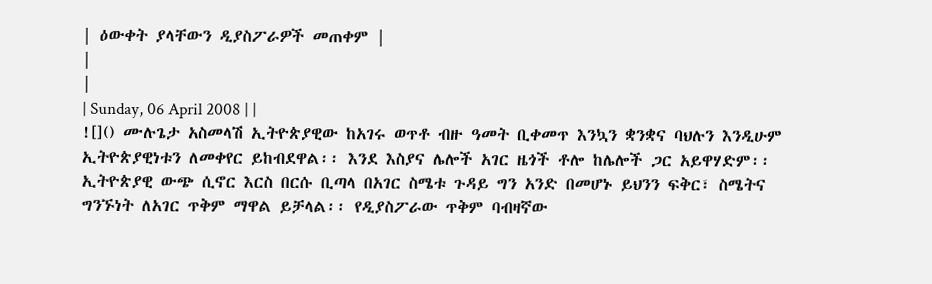| ዕውቀት ያላቸውን ዲያስፖራዎች መጠቀም |
|
|
| Sunday, 06 April 2008 | |
![]() ሙሉጌታ አስመላሽ ኢትዮጵያዊው ከአገሩ ወጥቶ ብዙ ዓመት ቢቀመጥ እንኳን ቋንቋና ባህሉን እንዲሁም ኢትዮጵያዊነቱን ለመቀየር ይከብደዋል፡፡ እንደ እስያና ሌሎች አገር ዜጎች ቶሎ ከሌሎች ጋር አይዋሃድም፡፡ ኢትዮጵያዊ ውጭ ሲኖር እርስ በርሱ ቢጣላ በአገር ስሜቱ ጉዳይ ግን አንድ በመሆኑ ይህንን ፍቅር፣ ስሜትና ግንኙነት ለአገር ጥቅም ማዋል ይቻላል፡፡ የዲያስፖራው ጥቅም ባብዛኛው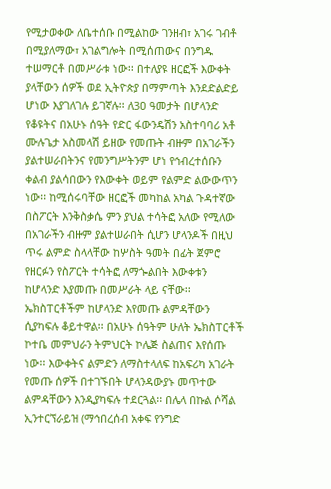የሚታወቀው ለቤተሰቡ በሚልከው ገንዘብ፣ አገሩ ገብቶ በሚያለማው፣ አገልግሎት በሚሰጠውና በንግዱ ተሠማርቶ በመሥራቱ ነው፡፡ በተለያዩ ዘርፎች እውቀት ያላቸውን ሰዎች ወደ ኢትዮጵያ በማምጣት እንደድልድይ ሆነው እያገለገሉ ይገኛሉ፡፡ ለ3ዐ ዓመታት በሆላንድ የቆዩትና በአሁኑ ሰዓት የድር ፋውንዴሽን አስተባባሪ አቶ ሙሉጌታ አስመላሽ ይዘው የመጡት ብዙም በአገራችን ያልተሠራበትንና የመንግሥትንም ሆነ የኅብረተሰቡን ቀልብ ያልሳበውን የእውቀት ወይም የልምድ ልውውጥን ነው፡፡ ከሚሰሩባቸው ዘርፎች መካከል አካል ጉዳተኛው በስፖርት እንቅስቃሴ ምን ያህል ተሳትፎ አለው የሚለው በአገራችን ብዙም ያልተሠራበት ሲሆን ሆላንዶች በዚህ ጥሩ ልምድ ስላላቸው ከሦስት ዓመት በፊት ጀምሮ የዘርፉን የስፖርት ተሳትፎ ለማጐልበት እውቀቱን ከሆላንድ እያመጡ በመሥራት ላይ ናቸው፡፡ ኤክስፐርቶችም ከሆላንድ እየመጡ ልምዳቸውን ሲያካፍሉ ቆይተዋል፡፡ በአሁኑ ሰዓትም ሁለት ኤክስፐርቶች ኮተቤ መምህራን ትምህርት ኮሌጅ ስልጠና እየሰጡ ነው፡፡ እውቀትና ልምድን ለማስተላለፍ ከአፍሪካ አገራት የመጡ ሰዎች በተገኙበት ሆላንዳውያኑ መጥተው ልምዳቸውን እንዲያካፍሉ ተደርጓል፡፡ በሌላ በኩል ሶሻል ኢንተርኘራይዝ (ማኅበረሰብ አቀፍ የንግድ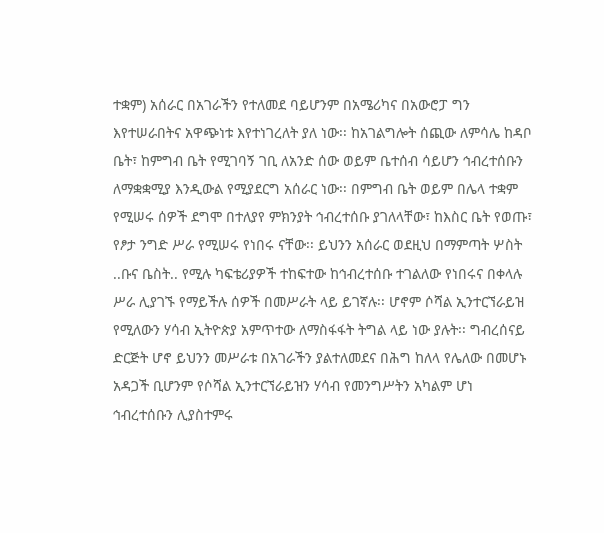ተቋም) አሰራር በአገራችን የተለመደ ባይሆንም በአሜሪካና በአውሮፓ ግን እየተሠራበትና አዋጭነቱ እየተነገረለት ያለ ነው፡፡ ከአገልግሎት ሰጪው ለምሳሌ ከዳቦ ቤት፣ ከምግብ ቤት የሚገባኝ ገቢ ለአንድ ሰው ወይም ቤተሰብ ሳይሆን ኅብረተሰቡን ለማቋቋሚያ እንዲውል የሚያደርግ አሰራር ነው፡፡ በምግብ ቤት ወይም በሌላ ተቋም የሚሠሩ ሰዎች ደግሞ በተለያየ ምክንያት ኅብረተሰቡ ያገለላቸው፣ ከእስር ቤት የወጡ፣ የፆታ ንግድ ሥራ የሚሠሩ የነበሩ ናቸው፡፡ ይህንን አሰራር ወደዚህ በማምጣት ሦስት ..ቡና ቤስት.. የሚሉ ካፍቴሪያዎች ተከፍተው ከኅብረተሰቡ ተገልለው የነበሩና በቀላሉ ሥራ ሊያገኙ የማይችሉ ሰዎች በመሥራት ላይ ይገኛሉ፡፡ ሆኖም ሶሻል ኢንተርኘራይዝ የሚለውን ሃሳብ ኢትዮጵያ አምጥተው ለማስፋፋት ትግል ላይ ነው ያሉት፡፡ ግብረሰናይ ድርጅት ሆኖ ይህንን መሥራቱ በአገራችን ያልተለመደና በሕግ ከለላ የሌለው በመሆኑ አዳጋች ቢሆንም የሶሻል ኢንተርኘራይዝን ሃሳብ የመንግሥትን አካልም ሆነ ኅብረተሰቡን ሊያስተምሩ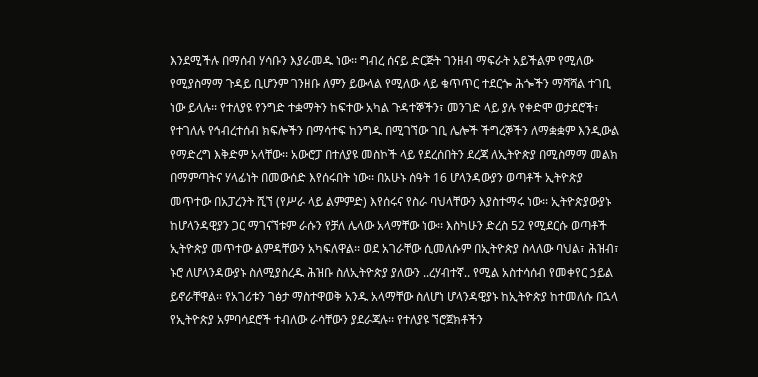እንደሚችሉ በማሰብ ሃሳቡን እያራመዱ ነው፡፡ ግብረ ሰናይ ድርጅት ገንዘብ ማፍራት አይችልም የሚለው የሚያስማማ ጉዳይ ቢሆንም ገንዘቡ ለምን ይውላል የሚለው ላይ ቁጥጥር ተደርጐ ሕጐችን ማሻሻል ተገቢ ነው ይላሉ፡፡ የተለያዩ የንግድ ተቋማትን ከፍተው አካል ጉዳተኞችን፣ መንገድ ላይ ያሉ የቀድሞ ወታደሮች፣ የተገለሉ የኅብረተሰብ ክፍሎችን በማሳተፍ ከንግዱ በሚገኘው ገቢ ሌሎች ችግረኞችን ለማቋቋም እንዲውል የማድረግ እቅድም አላቸው፡፡ አውሮፓ በተለያዩ መስኮች ላይ የደረሰበትን ደረጃ ለኢትዮጵያ በሚስማማ መልክ በማምጣትና ሃላፊነት በመውሰድ እየሰሩበት ነው፡፡ በአሁኑ ሰዓት 16 ሆላንዳውያን ወጣቶች ኢትዮጵያ መጥተው በአፓረንት ሺኘ (የሥራ ላይ ልምምድ) እየሰሩና የስራ ባህላቸውን እያስተማሩ ነው፡፡ ኢትዮጵያውያኑ ከሆላንዳዊያን ጋር ማገናኘቱም ራሱን የቻለ ሌላው አላማቸው ነው፡፡ እስካሁን ድረስ 52 የሚደርሱ ወጣቶች ኢትዮጵያ መጥተው ልምዳቸውን አካፍለዋል፡፡ ወደ አገራቸው ሲመለሱም በኢትዮጵያ ስላለው ባህል፣ ሕዝብ፣ ኑሮ ለሆላንዳውያኑ ስለሚያስረዱ ሕዝቡ ስለኢትዮጵያ ያለውን ..ረሃብተኛ.. የሚል አስተሳሰብ የመቀየር ኃይል ይኖራቸዋል፡፡ የአገሪቱን ገፅታ ማስተዋወቅ አንዱ አላማቸው ስለሆነ ሆላንዳዊያኑ ከኢትዮጵያ ከተመለሱ በኋላ የኢትዮጵያ አምባሳደሮች ተብለው ራሳቸውን ያደራጃሉ፡፡ የተለያዩ ኘሮጀክቶችን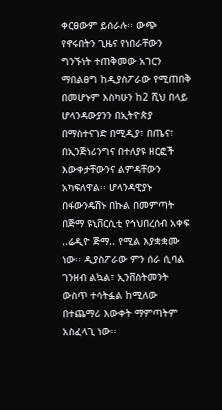ቀርፀውም ይሰራሉ፡፡ ውጭ የኖሩበትን ጊዜና የነበራቸውን ግንኙነት ተጠቅመው አገርን ማበልፀግ ከዲያስፖራው የሚጠበቅ በመሆኑም እስካሁን ከ2 ሺህ በላይ ሆላንዳውያንን በኢትዮጵያ በማስተናገድ በሚዲያ፣ በጤና፣ በኢንጅነሪንግና በተለያዩ ዘርፎች እውቀታቸውንና ልምዳቸውን አካፍለዋል፡፡ ሆላንዳዊያኑ በፋውንዴሽኑ በኩል በመምጣት በጅማ ዩኒቨርሲቲ የኅህበረሰብ አቀፍ ..ሬዲዮ ጅማ.. የሚል እያቋቋሙ ነው፡፡ ዲያስፖራው ምን ሰራ ሲባል ገንዘብ ልኳል፣ ኢንቨስትመንት ውስጥ ተሳትፏል ከሚለው በተጨማሪ እውቀት ማምጣትም አስፈላጊ ነው፡፡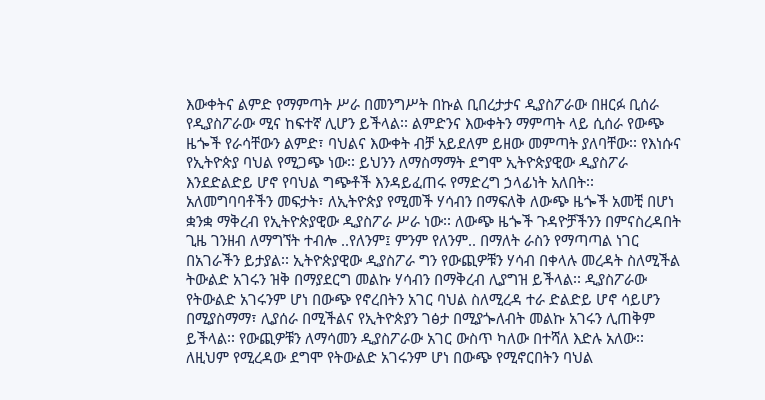እውቀትና ልምድ የማምጣት ሥራ በመንግሥት በኩል ቢበረታታና ዲያስፖራው በዘርፉ ቢሰራ የዲያስፖራው ሚና ከፍተኛ ሊሆን ይችላል፡፡ ልምድንና እውቀትን ማምጣት ላይ ሲሰራ የውጭ ዜጐች የራሳቸውን ልምድ፣ ባህልና እውቀት ብቻ አይደለም ይዘው መምጣት ያለባቸው፡፡ የእነሱና የኢትዮጵያ ባህል የሚጋጭ ነው፡፡ ይህንን ለማስማማት ደግሞ ኢትዮጵያዊው ዲያስፖራ እንደድልድይ ሆኖ የባህል ግጭቶች እንዳይፈጠሩ የማድረግ ኃላፊነት አለበት፡፡ አለመግባባቶችን መፍታት፣ ለኢትዮጵያ የሚመች ሃሳብን በማፍለቅ ለውጭ ዜጐች አመቺ በሆነ ቋንቋ ማቅረብ የኢትዮጵያዊው ዲያስፖራ ሥራ ነው፡፡ ለውጭ ዜጐች ጉዳዮቻችንን በምናስረዳበት ጊዜ ገንዘብ ለማግኘት ተብሎ ..የለንም፤ ምንም የለንም.. በማለት ራስን የማጣጣል ነገር በአገራችን ይታያል፡፡ ኢትዮጵያዊው ዲያስፖራ ግን የውጪዎቹን ሃሳብ በቀላሉ መረዳት ስለሚችል ትውልድ አገሩን ዝቅ በማያደርግ መልኩ ሃሳብን በማቅረብ ሊያግዝ ይችላል፡፡ ዲያስፖራው የትውልድ አገሩንም ሆነ በውጭ የኖረበትን አገር ባህል ስለሚረዳ ተራ ድልድይ ሆኖ ሳይሆን በሚያስማማ፣ ሊያሰራ በሚችልና የኢትዮጵያን ገፅታ በሚያጐለብት መልኩ አገሩን ሊጠቅም ይችላል፡፡ የውጪዎቹን ለማሳመን ዲያስፖራው አገር ውስጥ ካለው በተሻለ እድሉ አለው፡፡ ለዚህም የሚረዳው ደግሞ የትውልድ አገሩንም ሆነ በውጭ የሚኖርበትን ባህል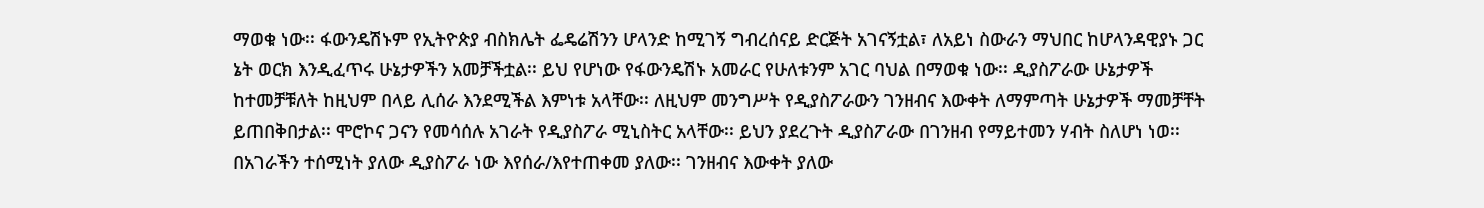ማወቁ ነው፡፡ ፋውንዴሽኑም የኢትዮጵያ ብስክሌት ፌዴሬሽንን ሆላንድ ከሚገኝ ግብረሰናይ ድርጅት አገናኝቷል፣ ለአይነ ስውራን ማህበር ከሆላንዳዊያኑ ጋር ኔት ወርክ እንዲፈጥሩ ሁኔታዎችን አመቻችቷል፡፡ ይህ የሆነው የፋውንዴሽኑ አመራር የሁለቱንም አገር ባህል በማወቁ ነው፡፡ ዲያስፖራው ሁኔታዎች ከተመቻቹለት ከዚህም በላይ ሊሰራ እንደሚችል እምነቱ አላቸው፡፡ ለዚህም መንግሥት የዲያስፖራውን ገንዘብና እውቀት ለማምጣት ሁኔታዎች ማመቻቸት ይጠበቅበታል፡፡ ሞሮኮና ጋናን የመሳሰሉ አገራት የዲያስፖራ ሚኒስትር አላቸው፡፡ ይህን ያደረጉት ዲያስፖራው በገንዘብ የማይተመን ሃብት ስለሆነ ነወ፡፡ በአገራችን ተሰሚነት ያለው ዲያስፖራ ነው እየሰራ/እየተጠቀመ ያለው፡፡ ገንዘብና እውቀት ያለው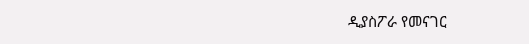ዲያስፖራ የመናገር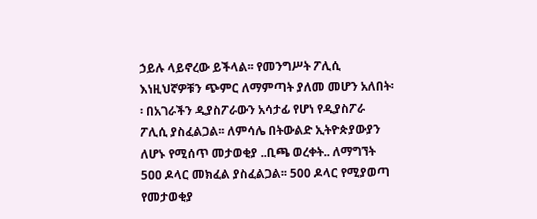ኃይሉ ላይኖረው ይችላል፡፡ የመንግሥት ፖሊሲ እነዚህኛዎቹን ጭምር ለማምጣት ያለመ መሆን አለበት፡፡ በአገራችን ዲያስፖራውን አሳታፊ የሆነ የዲያስፖራ ፖሊሲ ያስፈልጋል፡፡ ለምሳሌ በትውልድ ኢትዮጵያውያን ለሆኑ የሚሰጥ መታወቂያ ..ቢጫ ወረቀት.. ለማግኘት 5ዐዐ ዶላር መክፈል ያስፈልጋል፡፡ 500 ዶላር የሚያወጣ የመታወቂያ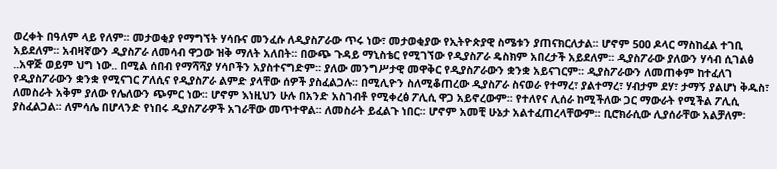ወረቀት በዓለም ላይ የለም፡፡ መታወቂያ የማግኘት ሃሳቡና መንፈሱ ለዲያስፖራው ጥሩ ነው፣ መታወቂያው የኢትዮጵያዊ ስሜቱን ያጠናክርለታል፡፡ ሆኖም 5ዐዐ ዶላር ማስከፈል ተገቢ አይደለም፡፡ አብዛኛውን ዲያስፖራ ለመሳብ ዋጋው ዝቅ ማለት አለበት፡፡ በውጭ ጉዳይ ማኒስቴር የሚገኘው የዲያስፖራ ዴስክም አበረታች አይደለም፡፡ ዲያስፖራው ያለውን ሃሳብ ሲገልፅ ..አዋጅ ወይም ህግ ነው.. በሚል ሰበብ የማሻሻያ ሃሳቦችን አያስተናግድም፡፡ ያለው መንግሥታዊ መዋቅር የዲያስፖራውን ቋንቋ አይናገርም፡፡ ዲያስፖራውን ለመጠቀም ከተፈለገ የዲያስፖራውን ቋንቋ የሚናገር ፖለሲና የዲያስፖራ ልምድ ያላቸው ሰዎች ያስፈልጋሉ፡፡ በሚሊዮን ስለሚቆጠረው ዲያስፖራ ስናወራ የተማረ፣ ያልተማረ፣ ሃብታም ደሃ፣ ታማኝ ያልሆነ ቅዱስ፣ ለመስራት አቅም ያለው የሌለውን ጭምር ነው፡፡ ሆኖም እነዚህን ሁሉ በአንድ አስገብቶ የሚቀረፅ ፖሊሲ ዋጋ አይኖረውም፡፡ የተለየና ሊሰራ ከሚችለው ጋር ማውራት የሚችል ፖሊሲ ያስፈልጋል፡፡ ለምሳሌ በሆላንድ የነበሩ ዲያስፖራዎች አገራቸው መጥተዋል፡፡ ለመስራት ይፈልጉ ነበር፡፡ ሆኖም አመቺ ሁኔታ አልተፈጠረላቸውም፡፡ ቢሮክራሲው ሊያሰራቸው አልቻለም፡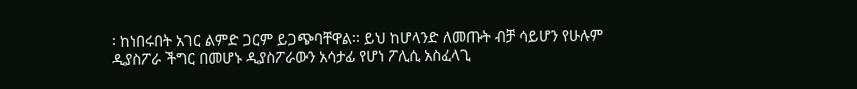፡ ከነበሩበት አገር ልምድ ጋርም ይጋጭባቸዋል፡፡ ይህ ከሆላንድ ለመጡት ብቻ ሳይሆን የሁሉም ዲያስፖራ ችግር በመሆኑ ዲያስፖራውን አሳታፊ የሆነ ፖሊሲ አስፈላጊ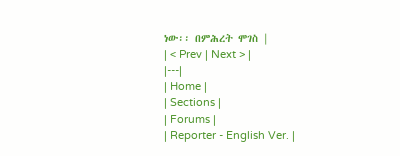ነው፡፡ በምሕረት ሞገስ |
| < Prev | Next > |
|---|
| Home |
| Sections |
| Forums |
| Reporter - English Ver. |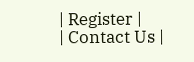| Register |
| Contact Us |